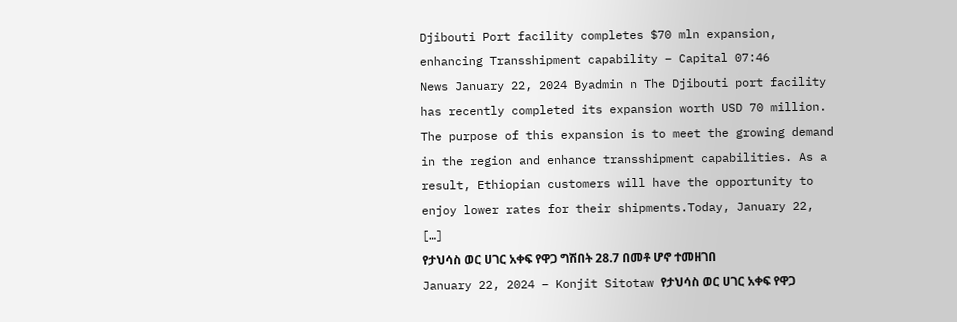Djibouti Port facility completes $70 mln expansion, enhancing Transshipment capability – Capital 07:46
News January 22, 2024 Byadmin n The Djibouti port facility has recently completed its expansion worth USD 70 million. The purpose of this expansion is to meet the growing demand in the region and enhance transshipment capabilities. As a result, Ethiopian customers will have the opportunity to enjoy lower rates for their shipments.Today, January 22, […]
የታህሳስ ወር ሀገር አቀፍ የዋጋ ግሽበት 28.7 በመቶ ሆኖ ተመዘገበ
January 22, 2024 – Konjit Sitotaw የታህሳስ ወር ሀገር አቀፍ የዋጋ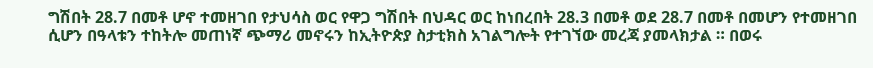ግሽበት 28.7 በመቶ ሆኖ ተመዘገበ የታህሳስ ወር የዋጋ ግሽበት በህዳር ወር ከነበረበት 28.3 በመቶ ወደ 28.7 በመቶ በመሆን የተመዘገበ ሲሆን በዓላቱን ተከትሎ መጠነኛ ጭማሪ መኖሩን ከኢትዮጵያ ስታቲክስ አገልግሎት የተገኘው መረጃ ያመላክታል ። በወሩ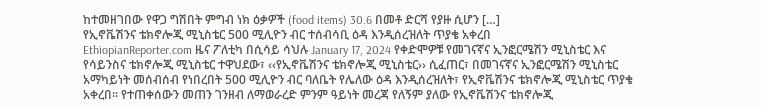ከተመዘገበው የዋጋ ግሽበት ምግብ ነክ ዕቃዎች (food items) 30.6 በመቶ ድርሻ የያዙ ሲሆን […]
የኢኖቬሽንና ቴክኖሎጂ ሚኒስቴር 500 ሚሊዮን ብር ተሰብሳቢ ዕዳ እንዲሰረዝለት ጥያቄ አቀረበ
EthiopianReporter.com ዜና ፖለቲካ በሲሳይ ሳህሉ January 17, 2024 የቀድሞዎቹ የመገናኛና ኢንፎርሜሽን ሚኒስቴር እና የሳይንስና ቴክኖሎጂ ሚኒስቴር ተዋህደው፣ ‹‹የኢኖቬሽንና ቴክኖሎጂ ሚኒስቴር›› ሲፈጠር፣ በመገናኛና ኢንፎርሜሽን ሚኒስቴር አማካይነት መሰብሰብ የነበረበት 500 ሚሊዮን ብር ባለቤት የሌለው ዕዳ እንዲሰረዝለት፣ የኢኖቬሽንና ቴክኖሎጂ ሚኒስቴር ጥያቄ አቀረበ፡፡ የተጠቀሰውን መጠን ገንዘብ ለማወራረድ ምንም ዓይነት መረጃ የለኝም ያለው የኢኖቬሽንና ቴክኖሎጂ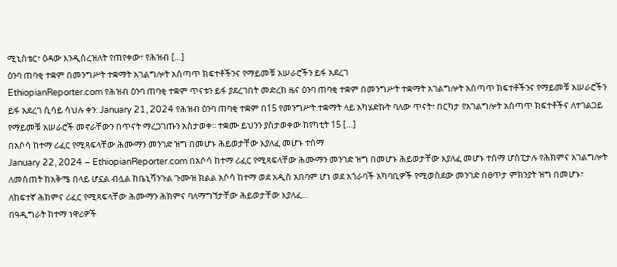ሚኒስቴር፣ ዕዳው እንዲሰረዝለት የጠየቀው፣ የሕዝብ […]
ዕንባ ጠባቂ ተቋም በመንግሥት ተቋማት አገልግሎት አሰጣጥ ክፍተቶችንና የማይመቹ አሠራሮችን ይፋ አደረገ
EthiopianReporter.com የሕዝብ ዕንባ ጠባቂ ተቋም ጥናቱን ይፋ ያደረገበት መድረክ ዜና ዕንባ ጠባቂ ተቋም በመንግሥት ተቋማት አገልግሎት አሰጣጥ ክፍተቶችንና የማይመቹ አሠራሮችን ይፋ አደረገ ሲሳይ ሳህሉ ቀን: January 21, 2024 የሕዝብ ዕንባ ጠባቂ ተቋም በ15 የመንግሥት ተቋማት ላይ አካሄድኩት ባለው ጥናት፣ በርካታ የአገልግሎት አሰጣጥ ክፍተቶችና ለተገልጋይ የማይመቹ አሠራሮች መኖራቸውን በጥናት ማረጋገጡን አስታወቀ፡፡ ተቋሙ ይህንን ያስታወቀው ከየካቲት 15 […]
በአሶሳ ከተማ ሪፈር የሚጻፍላቸው ሕሙማን መንገድ ዝግ በመሆኑ ሕይወታቸው እያለፈ መሆኑ ተሰማ
January 22, 2024 – EthiopianReporter.com በአሶሳ ከተማ ሪፈር የሚጻፍላቸው ሕሙማን መንገድ ዝግ በመሆኑ ሕይወታቸው እያለፈ መሆኑ ተሰማ ሆስፒታሉ የሕክምና አገልግሎት ለመስጠት ከአቅሜ በላይ ሆኗል ብሏል ከቤኒሻንጉል ጉሙዝ ክልል አሶሳ ከተማ ወደ አዲስ አበባም ሆነ ወደ አጎራባች አካባቢዎች የሚወስደው መንገድ በፀጥታ ምክንያት ዝግ በመሆኑ፣ ለከፍተኛ ሕክምና ሪፈር የሚጻፍላቸው ሕሙማን ሕክምና ባለማግኘታቸው ሕይወታቸው እያለፈ…
በዓዲግራት ከተማ ነዋሪዎች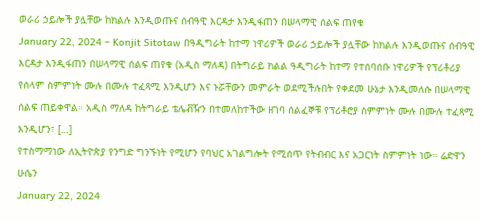ወራሪ ኃይሎች ያሏቸው ከክልሉ እንዲወጡና ሰብዓዊ እርዳታ እንዲፋጠን በሠላማዊ ሰልፍ ጠየቁ
January 22, 2024 – Konjit Sitotaw በዓዲግራት ከተማ ነዋሪዎች ወራሪ ኃይሎች ያሏቸው ከክልሉ እንዲወጡና ሰብዓዊ እርዳታ እንዲፋጠን በሠላማዊ ሰልፍ ጠየቁ (አዲስ ማለዳ) በትግራይ ክልል ዓዲግራት ከተማ የተሰባሰቡ ነዋሪዎች የፕሪቶሪያ የሰላም ስምምነት ሙሉ በሙሉ ተፈጻሚ እንዲሆን እና ኑሯቸውን መምራት ወደሚችሉበት የቀደመ ሁኔታ እንዲመለሱ በሠላማዊ ሰልፍ ጠይቀዋል። አዲስ ማለዳ ከትግራይ ቴሌቭዥን በተመለከተችው ዘገባ ሰልፈኞቹ የፕሪቶሮያ ስምምነት ሙሉ በሙሉ ተፈጻሚ እንዲሆን፣ […]
የተስማማነው ለኢትዮጵያ የንግድ ግንኙነት የሚሆን የባህር አገልግሎት የሚሰጥ የትብብር እና አጋርነት ስምምነት ነው። ሬድዋን ሁሴን
January 22, 2024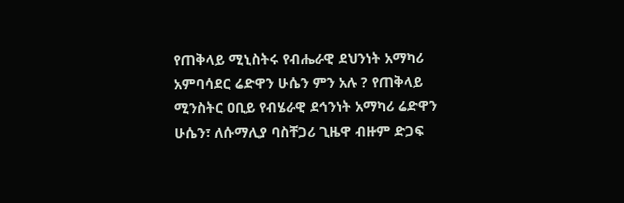የጠቅላይ ሚኒስትሩ የብሔራዊ ደህንነት አማካሪ አምባሳደር ሬድዋን ሁሴን ምን አሉ ? የጠቅላይ ሚንስትር ዐቢይ የብሄራዊ ደኅንነት አማካሪ ሬድዋን ሁሴን፣ ለሱማሊያ ባስቸጋሪ ጊዜዋ ብዙም ድጋፍ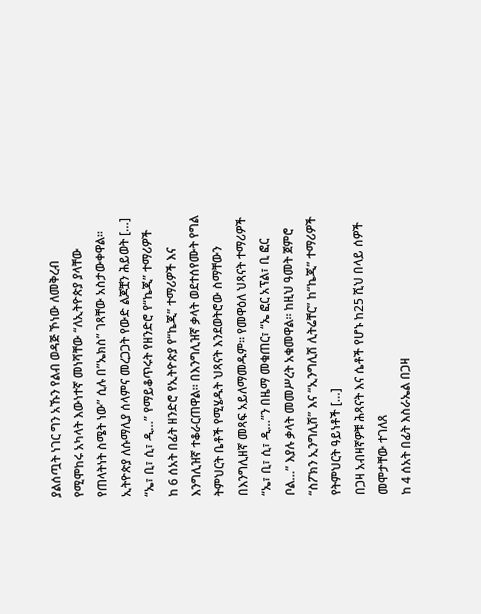ያልሰጧት ነገር ግን አኹን የልብ ወዳጅ ኾነው ለመቅረብ የሚሞከሩ አካላት እውነተኛ መነሻቸው “ለኢትዮጵያ ያላቸው የጠላትነት ስሜት ነው” ሲሉ በ”ኤክስ” ገጻቸው አስታውቀዋል። ኢትዮጵያ ለሱማሊያ ሰላምና መረጋጋት የውድ ልጆቿን ሕይወት […]
“ኤ፣ ቢ፣ ሲ፣ ዲ…” የማይቆጥሩት የዘንድሮ የ“ኬጂ” ተማሪዎች
ከ 6 ሰአት በፊት ዘንድሮ የኢትዮጵያ የ“ኬጂ” ተማሪዎች እና እንግሊዝኛ ተቆራርጠዋል። በእንግሊዝኛ ቃላት ወደተሰየሙት የግል ትምህርት ቤቶች የሚሄዱት ህጻናት እንደወትሮው ስማቸውን በእንግሊዘኛ መጻፍ አይለማመዱም። የመዋዕለ ህጻናት ተማሪዎች “ኤ፣ ቢ፣ ሲ፣ ዲ…”ን በዜማ መቁጠር፣ “ኤ ፎር አፕል፣ ቢ ፎር ቦል…” እያሉ ቃላት መመሥረት አቁመዋል። ከዚህ ዓመት ጀምሮ “ስፖክን ኢንግሊሽ” እና “ኢንግሊሽ ሊትሬቸር” ከ“ኬጂ” ተማሪዎች የትምህርት ዓይነቶች […]
በጋዛ አብዛኛዎቹ ሕጻናት እና ሴቶች የሆኑ ከ25 ሺህ በላይ ሰዎች መሞታቸው ተገለጸ
ከ 4 ሰአት በፊት እስራኤል በጋዛ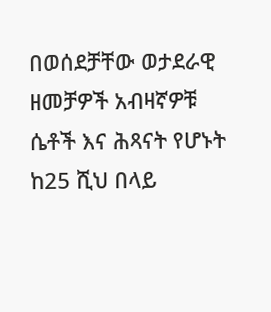በወሰደቻቸው ወታደራዊ ዘመቻዎች አብዛኛዎቹ ሴቶች እና ሕጻናት የሆኑት ከ25 ሺህ በላይ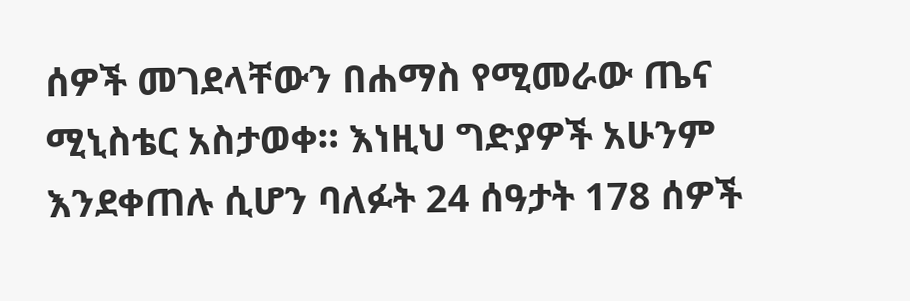ሰዎች መገደላቸውን በሐማስ የሚመራው ጤና ሚኒስቴር አስታወቀ። እነዚህ ግድያዎች አሁንም እንደቀጠሉ ሲሆን ባለፉት 24 ሰዓታት 178 ሰዎች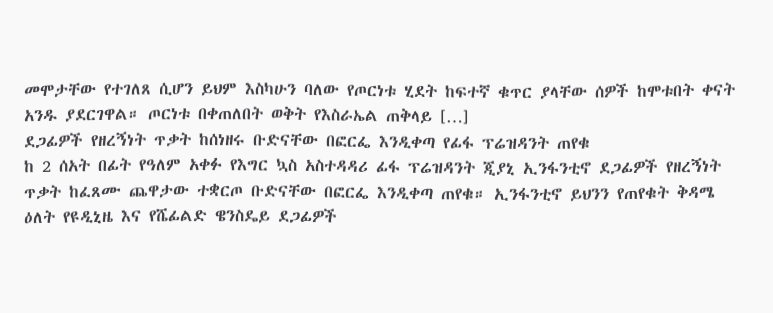መሞታቸው የተገለጸ ሲሆን ይህም እስካሁን ባለው የጦርነቱ ሂደት ከፍተኛ ቁጥር ያላቸው ሰዎች ከሞቱበት ቀናት አንዱ ያደርገዋል። ጦርነቱ በቀጠለበት ወቅት የእስራኤል ጠቅላይ […]
ደጋፊዎች የዘረኝነት ጥቃት ከሰነዘሩ ቡድናቸው በፎርፌ እንዲቀጣ የፊፋ ፕሬዝዳንት ጠየቁ
ከ 2 ሰአት በፊት የዓለም አቀፉ የእግር ኳስ አስተዳዳሪ ፊፋ ፕሬዝዳንት ጂያኒ ኢንፋንቲኖ ደጋፊዎች የዘረኝነት ጥቃት ከፈጸሙ ጨዋታው ተቋርጦ ቡድናቸው በፎርፌ እንዲቀጣ ጠየቁ። ኢንፋንቲኖ ይህንን የጠየቁት ቅዳሜ ዕለት የዩዲኒዜ እና የሼፊልድ ዌንስዴይ ደጋፊዎች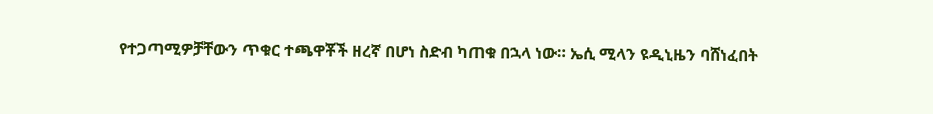የተጋጣሚዎቻቸውን ጥቁር ተጫዋቾች ዘረኛ በሆነ ስድብ ካጠቁ በኋላ ነው። ኤሲ ሚላን ዩዲኒዜን ባሸነፈበት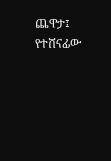ጨዋታ፤ የተሸናፊው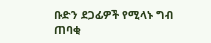ቡድን ደጋፊዎች የሚላኑ ግብ ጠባቂ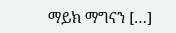ማይክ ማግናን […]